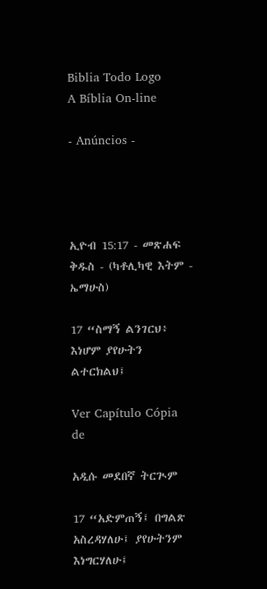Biblia Todo Logo
A Bíblia On-line

- Anúncios -




ኢዮብ 15:17 - መጽሐፍ ቅዱስ - (ካቶሊካዊ እትም - ኤማሁስ)

17 “ስማኝ ልንገርህ፥ እነሆም ያየሁትን ልተርክልህ፤

Ver Capítulo Cópia de

አዲሱ መደበኛ ትርጒም

17 “አድምጠኝ፤ በግልጽ አስረዳሃለሁ፤ ያየሁትንም እነግርሃለሁ፤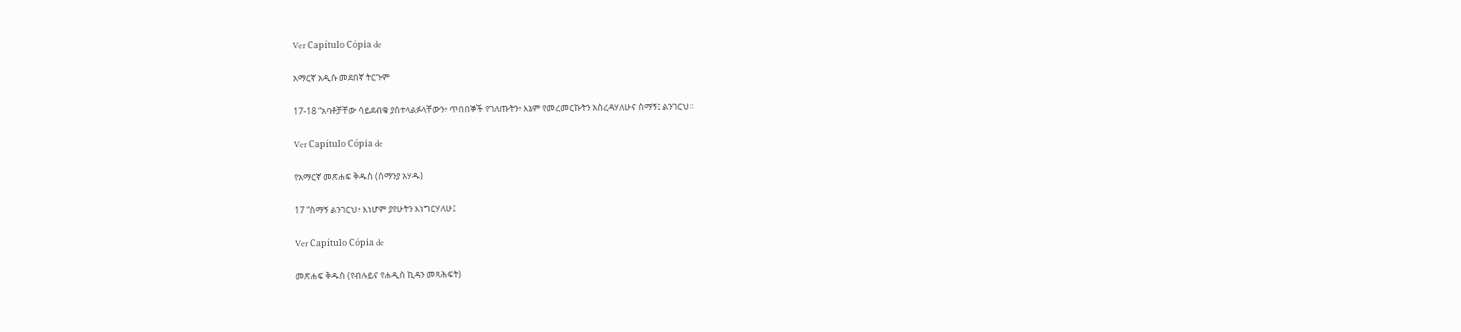Ver Capítulo Cópia de

አማርኛ አዲሱ መደበኛ ትርጉም

17-18 “አባቶቻቸው ሳይደብቁ ያስተላልፉላቸውን፥ ጥበበኞች የገለጡትን፥ እኔም የመረመርኩትን አስረዳሃለሁና ስማኝ፤ ልንገርህ።

Ver Capítulo Cópia de

የአማርኛ መጽሐፍ ቅዱስ (ሰማንያ አሃዱ)

17 “ስማኝ ልንገርህ፥ እነሆም ያየሁትን እነግርሃለሁ፤

Ver Capítulo Cópia de

መጽሐፍ ቅዱስ (የብሉይና የሐዲስ ኪዳን መጻሕፍት)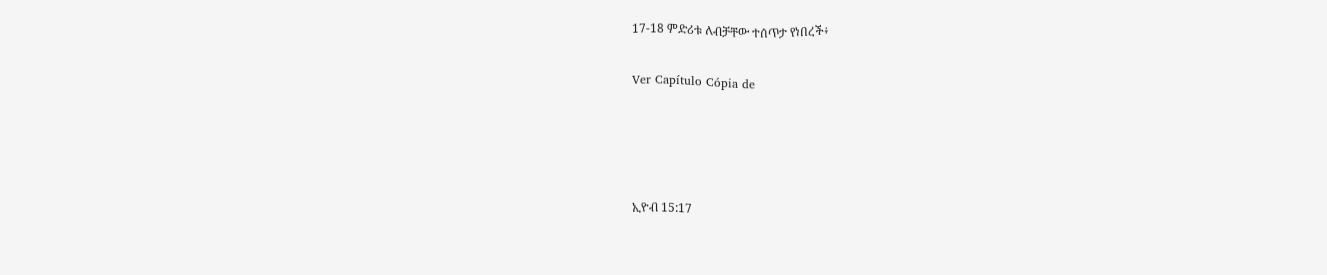17-18 ምድሪቱ ለብቻቸው ተሰጥታ የነበረች፥

Ver Capítulo Cópia de




ኢዮብ 15:17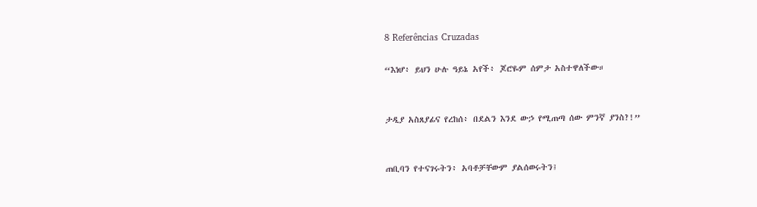8 Referências Cruzadas

“እነሆ፥ ይህን ሁሉ ዓይኔ አየች፥ ጆሮዬም ሰምታ አስተዋለችው።


ታዲያ አስጸያፊና የረከሰ፥ በደልን እንደ ውኃ የሚጠጣ ሰው ምንኛ ያንስ?!”


ጠቢባን የተናገሩትን፥ አባቶቻቸውም ያልሰወሩትን፤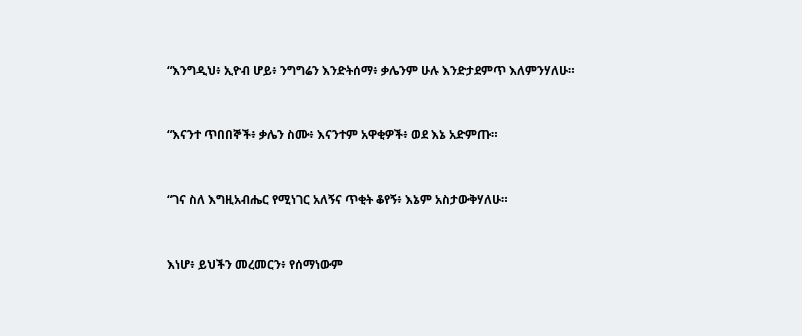“እንግዲህ፥ ኢዮብ ሆይ፥ ንግግሬን እንድትሰማ፥ ቃሌንም ሁሉ እንድታደምጥ እለምንሃለሁ።


“እናንተ ጥበበኞች፥ ቃሌን ስሙ፥ እናንተም አዋቂዎች፥ ወደ እኔ አድምጡ።


“ገና ስለ እግዚአብሔር የሚነገር አለኝና ጥቂት ቆየኝ፥ እኔም አስታውቅሃለሁ።


እነሆ፥ ይህችን መረመርን፥ የሰማነውም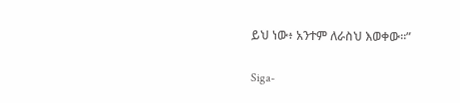ይህ ነው፥ አንተም ለራስህ እወቀው።”


Siga-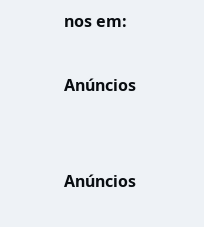nos em:

Anúncios


Anúncios